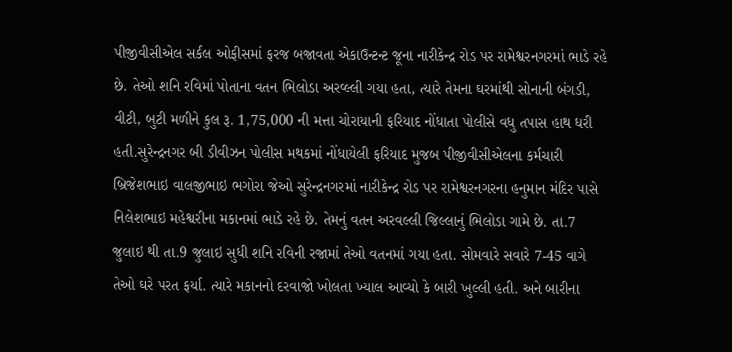પીજીવીસીએલ સર્કલ ઓફીસમાં ફરજ બજાવતા એકાઉન્ટન્ટ જૂના નારીકેન્દ્ર રોડ પર રામેશ્વરનગરમાં ભાડે રહે છે. તેઓ શનિ રવિમાં પોતાના વતન ભિલોડા અરવ્લ્લી ગયા હતા, ત્યારે તેમના ઘરમાંથી સોનાની બંગડી, વીટી, બુટી મળીને કુલ રૂ. 1,75,000 ની મત્તા ચોરાયાની ફરિયાદ નોંધાતા પોલીસે વધુ તપાસ હાથ ધરી હતી.સુરેન્દ્રનગર બી ડીવીઝન પોલીસ મથકમાં નોંધાયેલી ફરિયાદ મુજબ પીજીવીસીએલના કર્મચારી બ્રિજેશભાઇ વાલજીભાઇ ભગોરા જેઓ સુરેન્દ્રનગરમાં નારીકેન્દ્ર રોડ પર રામેશ્વરનગરના હનુમાન મંદિર પાસે નિલેશભાઇ મહેશ્વરીના મકાનમાં ભાડે રહે છે. તેમનું વતન અરવલ્લી જિલ્લાનું ભિલોડા ગામે છે. તા.7 જુલાઇ થી તા.9 જુલાઇ સુધી શનિ રવિની રજામાં તેઓ વતનમાં ગયા હતા. સોમવારે સવારે 7-45 વાગે તેઓ ઘરે પરત ફર્યા. ત્યારે મકાનનો દરવાજો ખોલતા ખ્યાલ આવ્યો કે બારી ખુલ્લી હતી. અને બારીના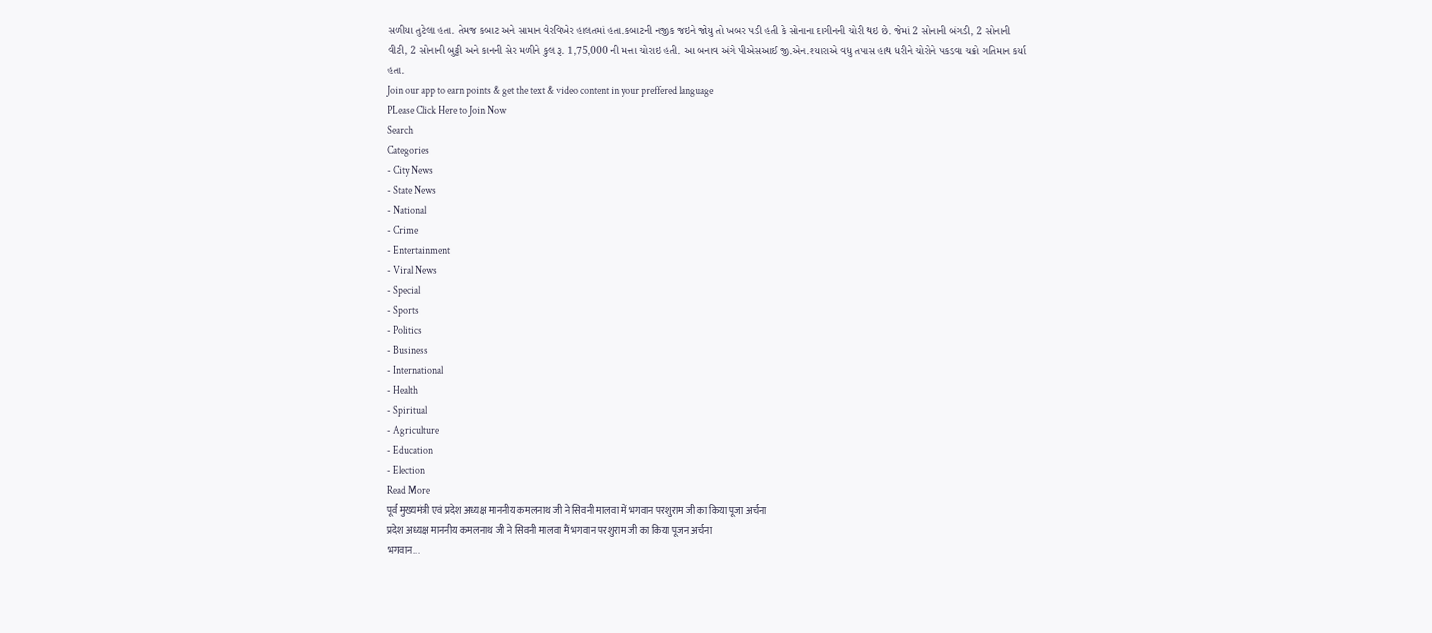સળીયા તુટેલા હતા. તેમજ કબાટ અને સામાન વેરવિખેર હાલતમાં હતા.કબાટની નજીક જઇને જોયુ તો ખબર પડી હતી કે સોનાના દાગીનની ચોરી થઇ છે. જેમાં 2 સોનાની બંગડી, 2 સોનાની વીટી, 2 સોનાની બુટ્ટી અને કાનની સેર મળીને કુલ રૂ. 1,75,000 ની મત્તા ચોરાઇ હતી. આ બનાવ અંગે પીએસઆઈ જી.એન.શ્યારાએ વધુ તપાસ હાથ ધરીને ચોરોને પકડવા ચક્રો ગતિમાન કર્યા હતા.
Join our app to earn points & get the text & video content in your preffered language
PLease Click Here to Join Now
Search
Categories
- City News
- State News
- National
- Crime
- Entertainment
- Viral News
- Special
- Sports
- Politics
- Business
- International
- Health
- Spiritual
- Agriculture
- Education
- Election
Read More
पूर्व मुख्यमंत्री एवं प्रदेश अध्यक्ष माननीय कमलनाथ जी ने सिवनी मालवा में भगवान परशुराम जी का किया पूजा अर्चना
प्रदेश अध्यक्ष माननीय कमलनाथ जी ने सिवनी मालवा मैं भगवान परशुराम जी का किया पूजन अर्चना
भगवान...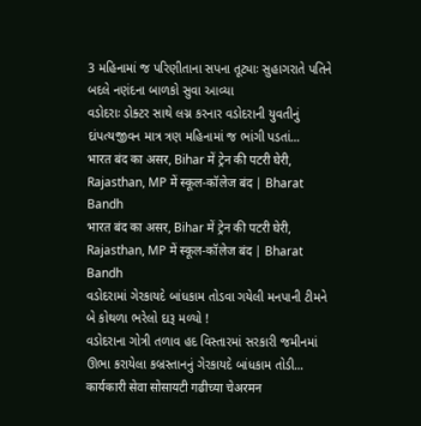3 મહિનામાં જ પરિણીતાના સપના તૂટ્યાઃ સુહાગરાતે પતિને બદલે નણંદના બાળકો સુવા આવ્યા
વડોદરાઃ ડોક્ટર સાથે લગ્ન કરનાર વડોદરાની યુવતીનું દાંપત્યજીવન માત્ર ત્રણ મહિનામાં જ ભાંગી પડતાં...
भारत बंद का असर, Bihar में ट्रेन की पटरी घेरी, Rajasthan, MP में स्कूल-कॉलेज बंद | Bharat Bandh
भारत बंद का असर, Bihar में ट्रेन की पटरी घेरी, Rajasthan, MP में स्कूल-कॉलेज बंद | Bharat Bandh
વડોદરામાં ગેરકાયદે બાંધકામ તોડવા ગયેલી મનપાની ટીમને બે કોથળા ભરેલો દારૂ મળ્યો !
વડોદરાના ગોત્રી તળાવ હદ વિસ્તારમાં સરકારી જમીનમાં ઊભા કરાયેલા કબ્રસ્તાનનું ગેરકાયદે બાંધકામ તોડી...
कार्यकारी सेवा सोसायटी गढीच्या चेअरमन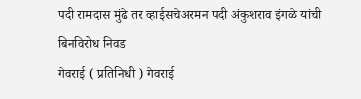पदी रामदास मुंढे तर व्हाईसचेअरमन पदी अंकुशराव इंगळे यांची बिनविरोध निवड
गेवराई ( प्रतिनिधी ) गेवराई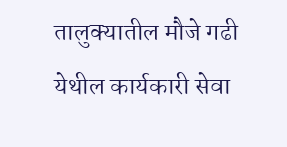तालुक्यातील मौजे गढी येथील कार्यकारी सेवा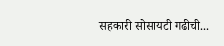सहकारी सोसायटी गढीची...